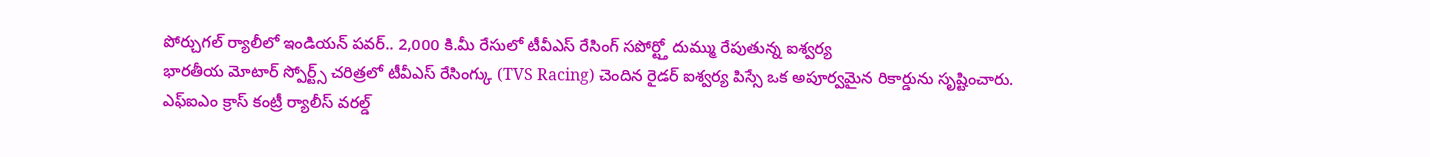పోర్చుగల్ ర్యాలీలో ఇండియన్ పవర్.. 2,000 కి.మీ రేసులో టీవీఎస్ రేసింగ్ సపోర్ట్తో దుమ్ము రేపుతున్న ఐశ్వర్య
భారతీయ మోటార్ స్పోర్ట్స్ చరిత్రలో టీవీఎస్ రేసింగ్కు (TVS Racing) చెందిన రైడర్ ఐశ్వర్య పిస్సే ఒక అపూర్వమైన రికార్డును సృష్టించారు. ఎఫ్ఐఎం క్రాస్ కంట్రీ ర్యాలీస్ వరల్డ్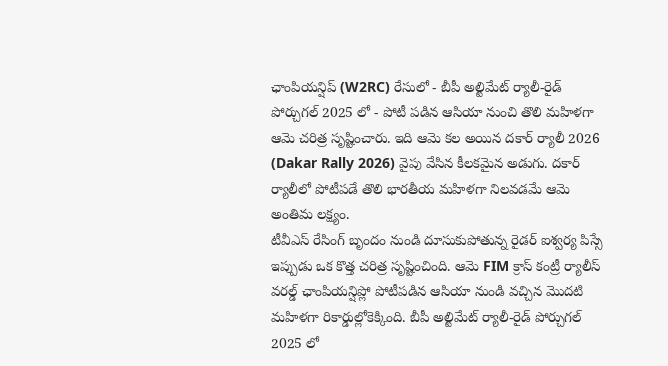ఛాంపియన్షిప్ (W2RC) రేసులో - బీపీ అల్టిమేట్ ర్యాలీ-రైడ్ పోర్చుగల్ 2025 లో - పోటీ పడిన ఆసియా నుంచి తొలి మహిళగా ఆమె చరిత్ర సృష్టించారు. ఇది ఆమె కల అయిన దకార్ ర్యాలీ 2026 (Dakar Rally 2026) వైపు వేసిన కీలకమైన అడుగు. దకార్ ర్యాలీలో పోటీపడే తొలి భారతీయ మహిళగా నిలవడమే ఆమె అంతిమ లక్ష్యం.
టీవీఎస్ రేసింగ్ బృందం నుండి దూసుకుపోతున్న రైడర్ ఐశ్వర్య పిస్సే ఇప్పుడు ఒక కొత్త చరిత్ర సృష్టించింది. ఆమె FIM క్రాస్ కంట్రీ ర్యాలీస్ వరల్డ్ ఛాంపియన్షిప్లో పోటీపడిన ఆసియా నుండి వచ్చిన మొదటి మహిళగా రికార్డుల్లోకెక్కింది. బీపీ అల్టిమేట్ ర్యాలీ-రైడ్ పోర్చుగల్ 2025 లో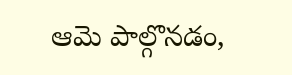ఆమె పాల్గొనడం,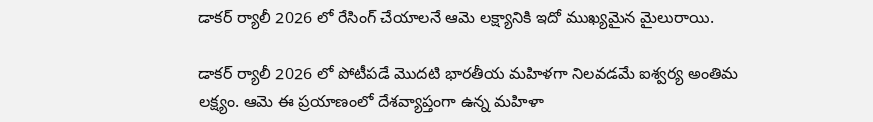డాకర్ ర్యాలీ 2026 లో రేసింగ్ చేయాలనే ఆమె లక్ష్యానికి ఇదో ముఖ్యమైన మైలురాయి.

డాకర్ ర్యాలీ 2026 లో పోటీపడే మొదటి భారతీయ మహిళగా నిలవడమే ఐశ్వర్య అంతిమ లక్ష్యం. ఆమె ఈ ప్రయాణంలో దేశవ్యాప్తంగా ఉన్న మహిళా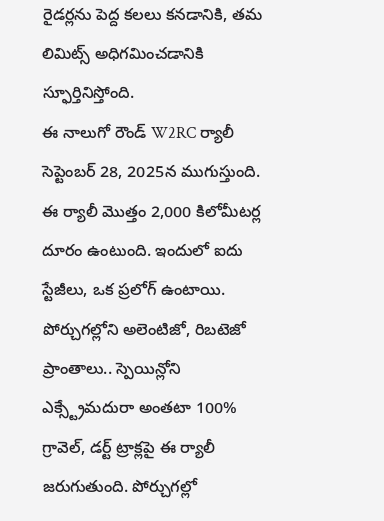రైడర్లను పెద్ద కలలు కనడానికి, తమ లిమిట్స్ అధిగమించడానికి స్ఫూర్తినిస్తోంది.
ఈ నాలుగో రౌండ్ W2RC ర్యాలీ సెప్టెంబర్ 28, 2025న ముగుస్తుంది. ఈ ర్యాలీ మొత్తం 2,000 కిలోమీటర్ల దూరం ఉంటుంది. ఇందులో ఐదు స్టేజీలు, ఒక ప్రలోగ్ ఉంటాయి. పోర్చుగల్లోని అలెంటిజో, రిబటెజో ప్రాంతాలు.. స్పెయిన్లోని ఎక్స్ట్రేమదురా అంతటా 100% గ్రావెల్, డర్ట్ ట్రాక్లపై ఈ ర్యాలీ జరుగుతుంది. పోర్చుగల్లో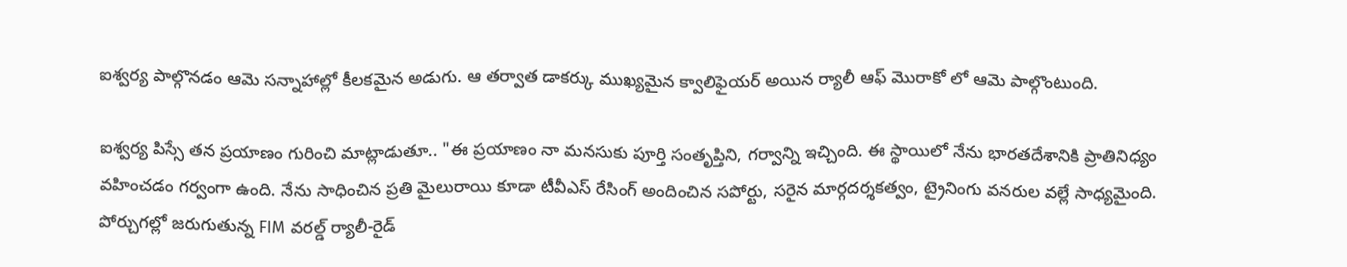ఐశ్వర్య పాల్గొనడం ఆమె సన్నాహాల్లో కీలకమైన అడుగు. ఆ తర్వాత డాకర్కు ముఖ్యమైన క్వాలిఫైయర్ అయిన ర్యాలీ ఆఫ్ మొరాకో లో ఆమె పాల్గొంటుంది.

ఐశ్వర్య పిస్సే తన ప్రయాణం గురించి మాట్లాడుతూ.. "ఈ ప్రయాణం నా మనసుకు పూర్తి సంతృప్తిని, గర్వాన్ని ఇచ్చింది. ఈ స్థాయిలో నేను భారతదేశానికి ప్రాతినిధ్యం వహించడం గర్వంగా ఉంది. నేను సాధించిన ప్రతి మైలురాయి కూడా టీవీఎస్ రేసింగ్ అందించిన సపోర్టు, సరైన మార్గదర్శకత్వం, ట్రైనింగు వనరుల వల్లే సాధ్యమైంది. పోర్చుగల్లో జరుగుతున్న FIM వరల్డ్ ర్యాలీ-రైడ్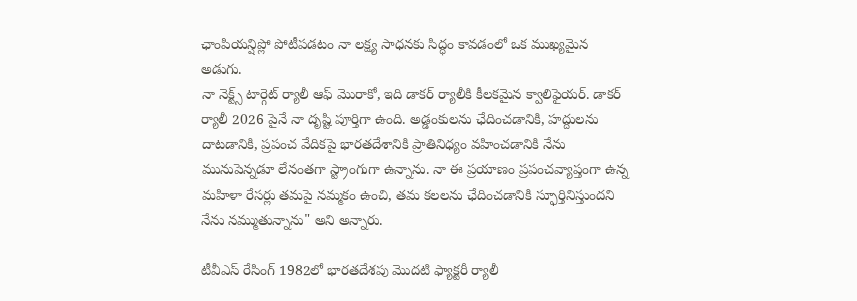ఛాంపియన్షిప్లో పోటీపడటం నా లక్ష్య సాధనకు సిద్ధం కావడంలో ఒక ముఖ్యమైన అడుగు.
నా నెక్ట్స్ టార్గెట్ ర్యాలీ ఆఫ్ మొరాకో, ఇది డాకర్ ర్యాలీకి కీలకమైన క్వాలిఫైయర్. డాకర్ ర్యాలీ 2026 పైనే నా దృష్టి పూర్తిగా ఉంది. అడ్డంకులను ఛేదించడానికి, హద్దులను దాటడానికి, ప్రపంచ వేదికపై భారతదేశానికి ప్రాతినిధ్యం వహించడానికి నేను మునుపెన్నడూ లేనంతగా స్ట్రాంగుగా ఉన్నాను. నా ఈ ప్రయాణం ప్రపంచవ్యాప్తంగా ఉన్న మహిళా రేసర్లు తమపై నమ్మకం ఉంచి, తమ కలలను ఛేదించడానికి స్ఫూర్తినిస్తుందని నేను నమ్ముతున్నాను" అని అన్నారు.

టీవీఎస్ రేసింగ్ 1982లో భారతదేశపు మొదటి ఫ్యాక్టరీ ర్యాలీ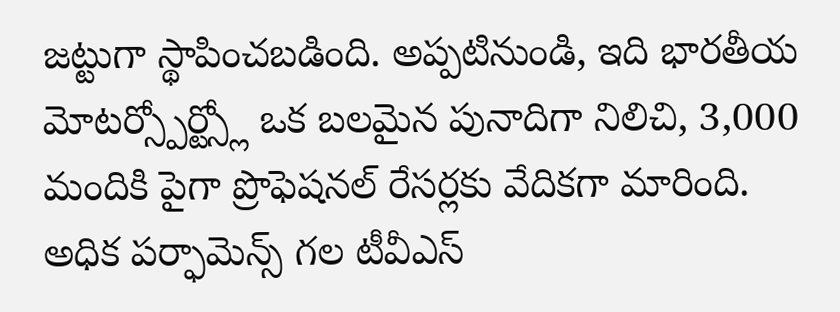జట్టుగా స్థాపించబడింది. అప్పటినుండి, ఇది భారతీయ మోటర్స్పోర్ట్స్లో ఒక బలమైన పునాదిగా నిలిచి, 3,000 మందికి పైగా ప్రొఫెషనల్ రేసర్లకు వేదికగా మారింది. అధిక పర్ఫామెన్స్ గల టీవీఎస్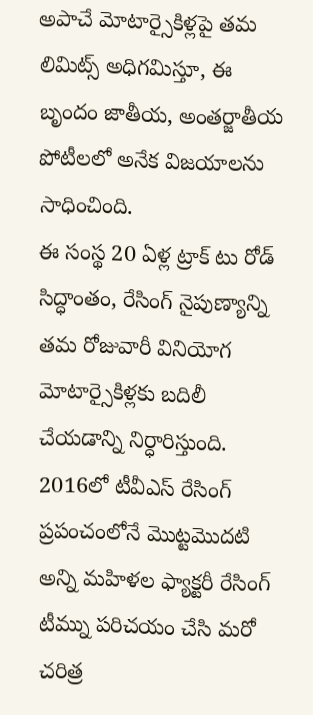అపాచే మోటార్సైకిళ్లపై తమ లిమిట్స్ అధిగమిస్తూ, ఈ బృందం జాతీయ, అంతర్జాతీయ పోటీలలో అనేక విజయాలను సాధించింది.
ఈ సంస్థ 20 ఏళ్ల ట్రాక్ టు రోడ్ సిద్ధాంతం, రేసింగ్ నైపుణ్యాన్ని తమ రోజువారీ వినియోగ మోటార్సైకిళ్లకు బదిలీ చేయడాన్ని నిర్ధారిస్తుంది. 2016లో టీవీఎస్ రేసింగ్ ప్రపంచంలోనే మొట్టమొదటి అన్ని మహిళల ఫ్యాక్టరీ రేసింగ్ టీమ్ను పరిచయం చేసి మరో చరిత్ర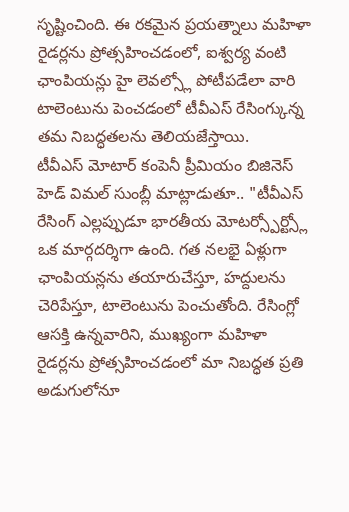సృష్టించింది. ఈ రకమైన ప్రయత్నాలు మహిళా రైడర్లను ప్రోత్సహించడంలో, ఐశ్వర్య వంటి ఛాంపియన్లు హై లెవల్స్లో పోటీపడేలా వారి టాలెంటును పెంచడంలో టీవీఎస్ రేసింగ్కున్న తమ నిబద్ధతలను తెలియజేస్తాయి.
టీవీఎస్ మోటార్ కంపెనీ ప్రీమియం బిజినెస్ హెడ్ విమల్ సుంబ్లీ మాట్లాడుతూ.. "టీవీఎస్ రేసింగ్ ఎల్లప్పుడూ భారతీయ మోటర్స్పోర్ట్స్లో ఒక మార్గదర్శిగా ఉంది. గత నలభై ఏళ్లుగా ఛాంపియన్లను తయారుచేస్తూ, హద్దులను చెరిపేస్తూ, టాలెంటును పెంచుతోంది. రేసింగ్లో ఆసక్తి ఉన్నవారిని, ముఖ్యంగా మహిళా రైడర్లను ప్రోత్సహించడంలో మా నిబద్ధత ప్రతి అడుగులోనూ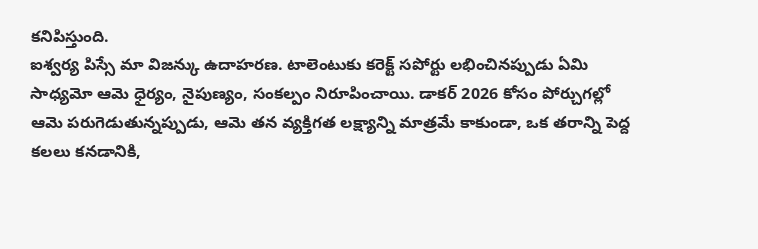కనిపిస్తుంది.
ఐశ్వర్య పిస్సే మా విజన్కు ఉదాహరణ. టాలెంటుకు కరెక్ట్ సపోర్టు లభించినప్పుడు ఏమి సాధ్యమో ఆమె ధైర్యం, నైపుణ్యం, సంకల్పం నిరూపించాయి. డాకర్ 2026 కోసం పోర్చుగల్లో ఆమె పరుగెడుతున్నప్పుడు, ఆమె తన వ్యక్తిగత లక్ష్యాన్ని మాత్రమే కాకుండా, ఒక తరాన్ని పెద్ద కలలు కనడానికి,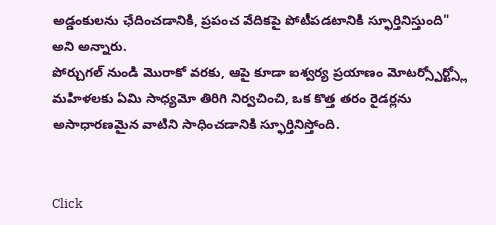అడ్డంకులను ఛేదించడానికి, ప్రపంచ వేదికపై పోటీపడటానికి స్ఫూర్తినిస్తుంది" అని అన్నారు.
పోర్చుగల్ నుండి మొరాకో వరకు, ఆపై కూడా ఐశ్వర్య ప్రయాణం మోటర్స్పోర్ట్స్లో మహిళలకు ఏమి సాధ్యమో తిరిగి నిర్వచించి, ఒక కొత్త తరం రైడర్లను అసాధారణమైన వాటిని సాధించడానికి స్ఫూర్తినిస్తోంది.


Click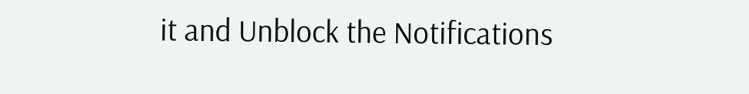it and Unblock the Notifications